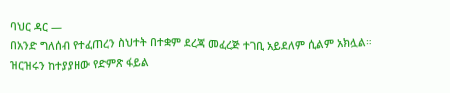ባህር ዳር —
በአንድ ግለሰብ የተፈጠረን ስህተት በተቋም ደረጃ መፈረጅ ተገቢ አይደለም ሲልም አክሏል።
ዝርዝሩን ከተያያዘው የድምጽ ፋይል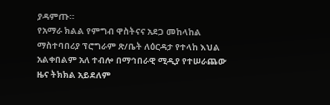ያዳምጡ።
የአማራ ክልል የምግብ ዋስትናና አደጋ መከላከል ማስተባበሪያ ፕሮግራም ጽ/ቤት ለዕርዳታ የተላከ እህል አልቀበልም አለ ተብሎ በማኅበራዊ ሚዲያ የተሠራጨው ዜና ትክክል አይደለም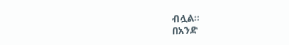ብሏል።
በአንድ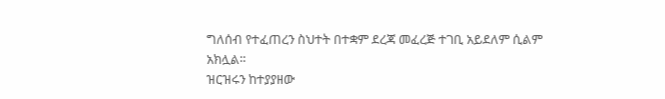ግለሰብ የተፈጠረን ስህተት በተቋም ደረጃ መፈረጅ ተገቢ አይደለም ሲልም አክሏል።
ዝርዝሩን ከተያያዘው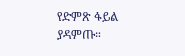የድምጽ ፋይል ያዳምጡ።